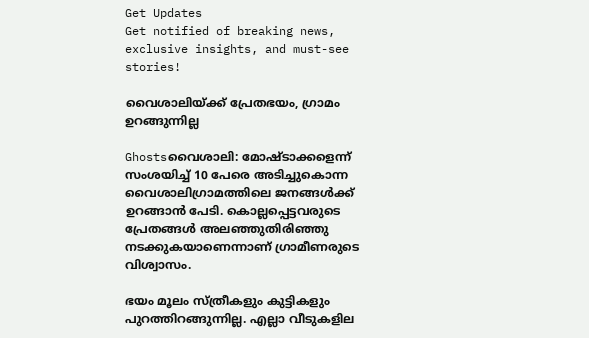Get Updates
Get notified of breaking news, exclusive insights, and must-see stories!

വൈശാലിയ്‌ക്ക്‌ പ്രേതഭയം, ഗ്രാമം ഉറങ്ങുന്നില്ല

Ghostsവൈശാലി: മോഷ്ടാക്കളെന്ന്‌ സംശയിച്ച്‌ 10 പേരെ അടിച്ചുകൊന്ന വൈശാലിഗ്രാമത്തിലെ ജനങ്ങള്‍ക്ക്‌ ഉറങ്ങാന്‍ പേടി. കൊല്ലപ്പെട്ടവരുടെ പ്രേതങ്ങള്‍ അലഞ്ഞുതിരിഞ്ഞു നടക്കുകയാണെന്നാണ്‌ ഗ്രാമീണരുടെ വിശ്വാസം.

ഭയം മൂലം സ്‌ത്രീകളും കുട്ടികളും പുറത്തിറങ്ങുന്നില്ല. എല്ലാ വീടുകളില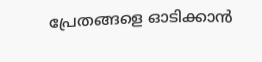പ്രേതങ്ങളെ ഓടിക്കാന്‍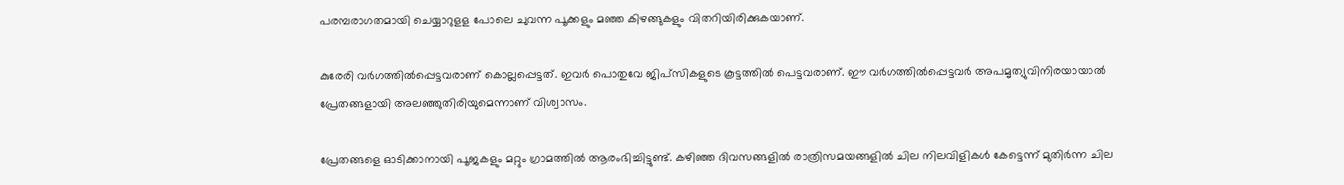പരമ്പരാഗതമായി ചെയ്യാറുളള പോലെ ചുവന്ന പൂക്കളും മഞ്ഞ കിഴങ്ങുകളും വിതറിയിരിക്കുകയാണ്‌.

കുരേരി വര്‍ഗത്തില്‍പ്പെട്ടവരാണ്‌ കൊല്ലപ്പെട്ടത്‌. ഇവര്‍ പൊതുവേ ജിപ്‌സികളുടെ കൂട്ടത്തില്‍ പെട്ടവരാണ്‌. ഈ വര്‍ഗത്തില്‍പ്പെട്ടവര്‍ അപമൃത്യുവിനിരയായാല്‍ പ്രേതങ്ങളായി അലഞ്ഞുതിരിയുമെന്നാണ്‌ വിശ്വാസം.

പ്രേതങ്ങളെ ഓടിക്കാനായി പൂജകളും മറ്റും ഗ്രാമത്തില്‍ ആരംഭിച്ചിട്ടുണ്ട്‌. കഴിഞ്ഞ ദിവസങ്ങളില്‍ രാത്രിസമയങ്ങളില്‍ ചില നിലവിളികള്‍ കേട്ടെന്ന്‌ മുതിര്‍ന്ന ചില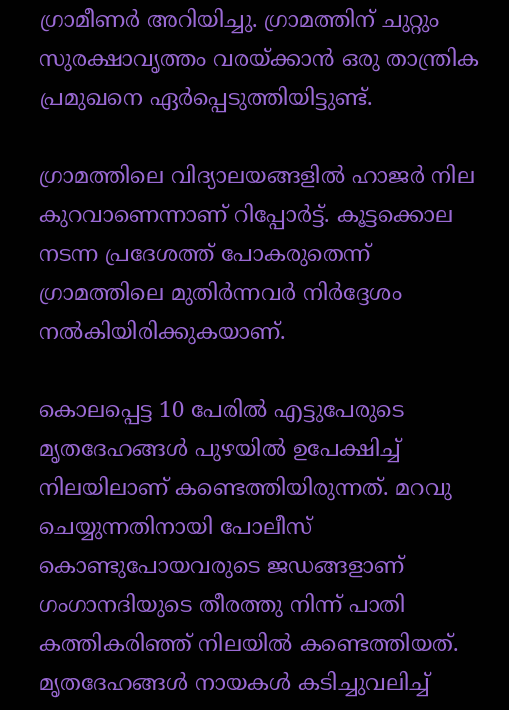ഗ്രാമീണര്‍ അറിയിച്ചു. ഗ്രാമത്തിന്‌ ചുറ്റും സുരക്ഷാവൃത്തം വരയ്‌ക്കാന്‍ ഒരു താന്ത്രിക പ്രമുഖനെ ഏര്‍പ്പെടുത്തിയിട്ടുണ്ട്‌.

ഗ്രാമത്തിലെ വിദ്യാലയങ്ങളില്‍ ഹാജര്‍ നില കുറവാണെന്നാണ്‌ റിപ്പോര്‍ട്ട്‌. കൂട്ടക്കൊല നടന്ന പ്രദേശത്ത്‌ പോകരുതെന്ന്‌ ഗ്രാമത്തിലെ മുതിര്‍ന്നവര്‍ നിര്‍ദ്ദേശം നല്‍കിയിരിക്കുകയാണ്‌.

കൊലപ്പെട്ട 10 പേരില്‍ എട്ടുപേരുടെ മൃതദേഹങ്ങള്‍ പുഴയില്‍ ഉപേക്ഷിച്ച്‌ നിലയിലാണ്‌ കണ്ടെത്തിയിരുന്നത്‌. മറവു ചെയ്യുന്നതിനായി പോലീസ്‌ കൊണ്ടുപോയവരുടെ ജഡങ്ങളാണ്‌ ഗംഗാനദിയുടെ തീരത്തു നിന്ന്‌ പാതി കത്തികരിഞ്ഞ്‌ നിലയില്‍ കണ്ടെത്തിയത്‌. മൃതദേഹങ്ങള്‍ നായകള്‍ കടിച്ചുവലിച്ച്‌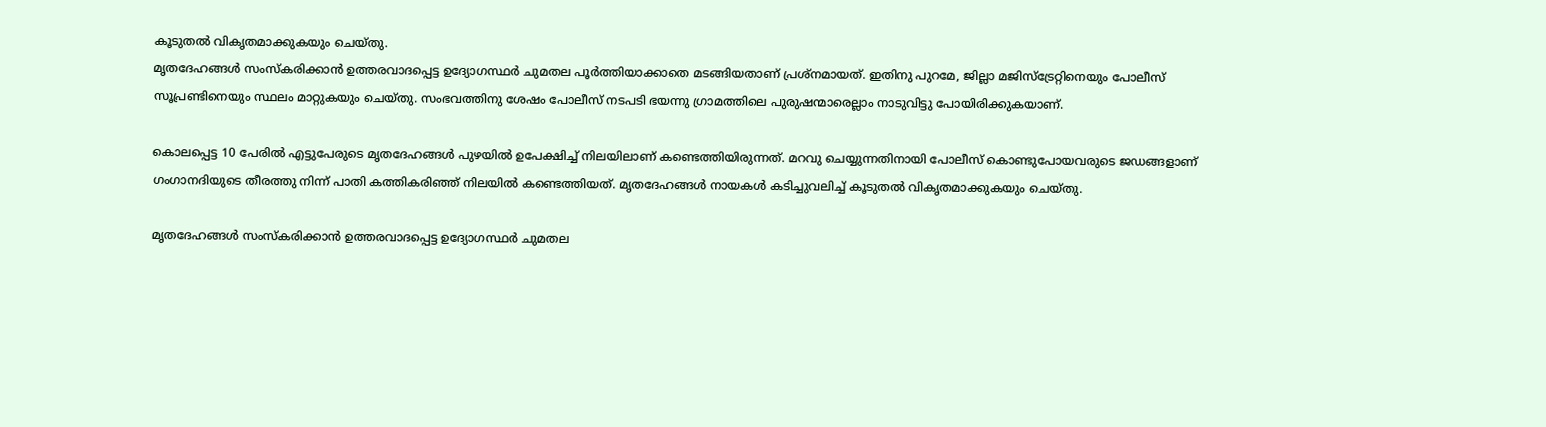കൂടുതല്‍ വികൃതമാക്കുകയും ചെയ്‌തു.
മൃതദേഹങ്ങള്‍ സംസ്‌കരിക്കാന്‍ ഉത്തരവാദപ്പെട്ട ഉദ്യോഗസ്ഥര്‍ ചുമതല പൂര്‍ത്തിയാക്കാതെ മടങ്ങിയതാണ്‌ പ്രശ്‌നമായത്‌. ഇതിനു പുറമേ, ജില്ലാ മജിസ്‌ട്രേറ്റിനെയും പോലീസ്‌ സൂപ്രണ്ടിനെയും സ്ഥലം മാറ്റുകയും ചെയ്‌തു. സംഭവത്തിനു ശേഷം പോലീസ്‌ നടപടി ഭയന്നു ഗ്രാമത്തിലെ പുരുഷന്മാരെല്ലാം നാടുവിട്ടു പോയിരിക്കുകയാണ്‌.

കൊലപ്പെട്ട 10 പേരില്‍ എട്ടുപേരുടെ മൃതദേഹങ്ങള്‍ പുഴയില്‍ ഉപേക്ഷിച്ച്‌ നിലയിലാണ്‌ കണ്ടെത്തിയിരുന്നത്‌. മറവു ചെയ്യുന്നതിനായി പോലീസ്‌ കൊണ്ടുപോയവരുടെ ജഡങ്ങളാണ്‌ ഗംഗാനദിയുടെ തീരത്തു നിന്ന്‌ പാതി കത്തികരിഞ്ഞ്‌ നിലയില്‍ കണ്ടെത്തിയത്‌. മൃതദേഹങ്ങള്‍ നായകള്‍ കടിച്ചുവലിച്ച്‌ കൂടുതല്‍ വികൃതമാക്കുകയും ചെയ്‌തു.

മൃതദേഹങ്ങള്‍ സംസ്‌കരിക്കാന്‍ ഉത്തരവാദപ്പെട്ട ഉദ്യോഗസ്ഥര്‍ ചുമതല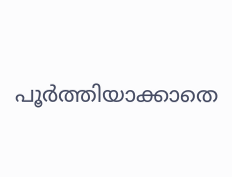പൂര്‍ത്തിയാക്കാതെ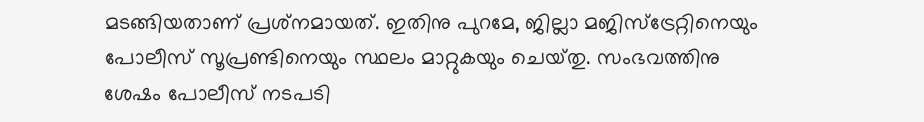മടങ്ങിയതാണ്‌ പ്രശ്‌നമായത്‌. ഇതിനു പുറമേ, ജില്ലാ മജിസ്‌ട്രേറ്റിനെയും പോലീസ്‌ സൂപ്രണ്ടിനെയും സ്ഥലം മാറ്റുകയും ചെയ്‌തു. സംഭവത്തിനു ശേഷം പോലീസ്‌ നടപടി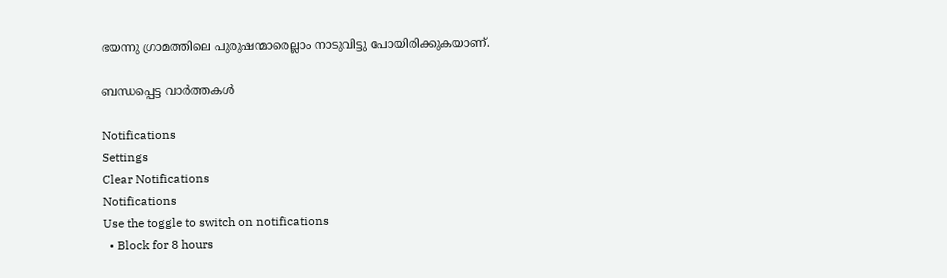ഭയന്നു ഗ്രാമത്തിലെ പുരുഷന്മാരെല്ലാം നാടുവിട്ടു പോയിരിക്കുകയാണ്‌.

ബന്ധപ്പെട്ട വാര്‍ത്തകള്‍

Notifications
Settings
Clear Notifications
Notifications
Use the toggle to switch on notifications
  • Block for 8 hours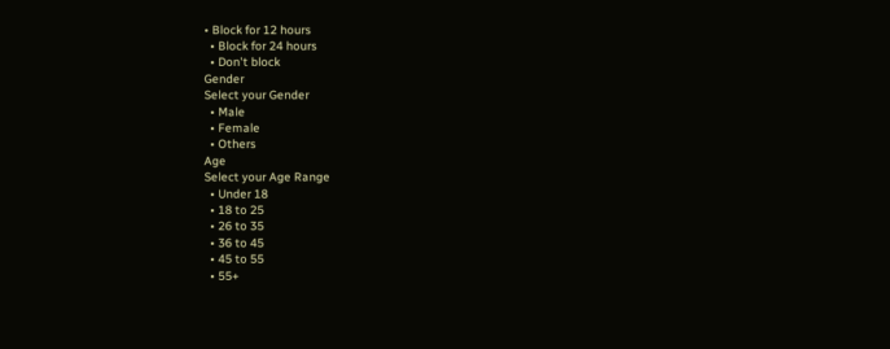• Block for 12 hours
  • Block for 24 hours
  • Don't block
Gender
Select your Gender
  • Male
  • Female
  • Others
Age
Select your Age Range
  • Under 18
  • 18 to 25
  • 26 to 35
  • 36 to 45
  • 45 to 55
  • 55+